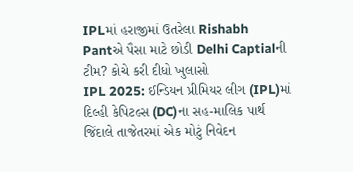IPLમાં હરાજીમાં ઉતરેલા Rishabh Pantએ પૈસા માટે છોડી Delhi Captialની ટીમ? કોચે કરી દીધો ખુલાસો
IPL 2025: ઈન્ડિયન પ્રીમિયર લીગ (IPL)માં દિલ્હી કેપિટલ્સ (DC)ના સહ-માલિક પાર્થ જિંદાલે તાજેતરમાં એક મોટું નિવેદન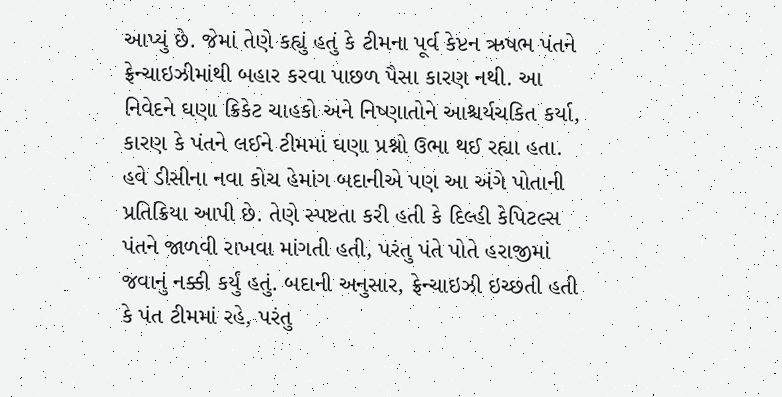આપ્યું છે. જેમાં તેણે કહ્યું હતું કે ટીમના પૂર્વ કેપ્ટન ઋષભ પંતને ફ્રેન્ચાઇઝીમાંથી બહાર કરવા પાછળ પૈસા કારણ નથી. આ નિવેદને ઘણા ક્રિકેટ ચાહકો અને નિષ્ણાતોને આશ્ચર્યચકિત કર્યા, કારણ કે પંતને લઈને ટીમમાં ઘણા પ્રશ્નો ઉભા થઈ રહ્યા હતા.
હવે ડીસીના નવા કોચ હેમાંગ બદાનીએ પણ આ અંગે પોતાની પ્રતિક્રિયા આપી છે. તેણે સ્પષ્ટતા કરી હતી કે દિલ્હી કેપિટલ્સ પંતને જાળવી રાખવા માંગતી હતી, પરંતુ પંતે પોતે હરાજીમાં જવાનું નક્કી કર્યું હતું. બદાની અનુસાર, ફ્રેન્ચાઇઝી ઇચ્છતી હતી કે પંત ટીમમાં રહે, પરંતુ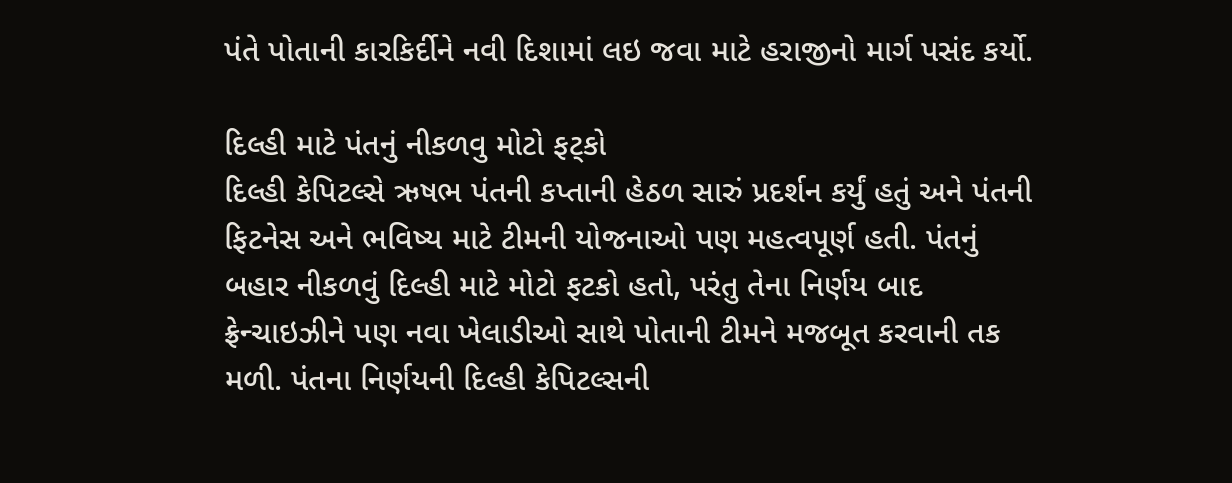પંતે પોતાની કારકિર્દીને નવી દિશામાં લઇ જવા માટે હરાજીનો માર્ગ પસંદ કર્યો.

દિલ્હી માટે પંતનું નીકળવુ મોટો ફટ્કો
દિલ્હી કેપિટલ્સે ઋષભ પંતની કપ્તાની હેઠળ સારું પ્રદર્શન કર્યું હતું અને પંતની ફિટનેસ અને ભવિષ્ય માટે ટીમની યોજનાઓ પણ મહત્વપૂર્ણ હતી. પંતનું બહાર નીકળવું દિલ્હી માટે મોટો ફટકો હતો, પરંતુ તેના નિર્ણય બાદ ફ્રેન્ચાઇઝીને પણ નવા ખેલાડીઓ સાથે પોતાની ટીમને મજબૂત કરવાની તક મળી. પંતના નિર્ણયની દિલ્હી કેપિટલ્સની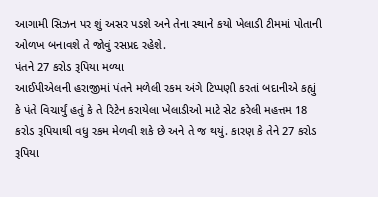આગામી સિઝન પર શું અસર પડશે અને તેના સ્થાને કયો ખેલાડી ટીમમાં પોતાની ઓળખ બનાવશે તે જોવું રસપ્રદ રહેશે.
પંતને 27 કરોડ રૂપિયા મળ્યા
આઈપીએલની હરાજીમાં પંતને મળેલી રકમ અંગે ટિપ્પણી કરતાં બદાનીએ કહ્યું કે પંતે વિચાર્યું હતું કે તે રિટેન કરાયેલા ખેલાડીઓ માટે સેટ કરેલી મહત્તમ 18 કરોડ રૂપિયાથી વધુ રકમ મેળવી શકે છે અને તે જ થયું. કારણ કે તેને 27 કરોડ રૂપિયા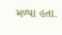મળ્યા હતા.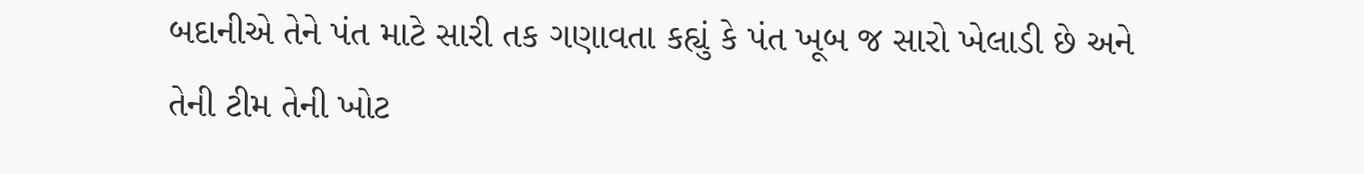બદાનીએ તેને પંત માટે સારી તક ગણાવતા કહ્યું કે પંત ખૂબ જ સારો ખેલાડી છે અને તેની ટીમ તેની ખોટ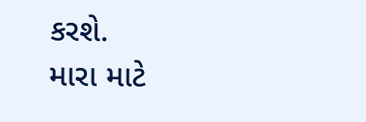કરશે.
મારા માટે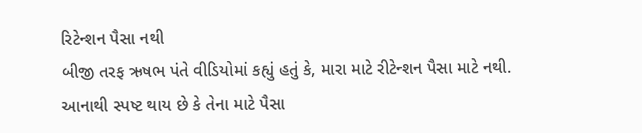રિટેન્શન પૈસા નથી
બીજી તરફ ઋષભ પંતે વીડિયોમાં કહ્યું હતું કે, મારા માટે રીટેન્શન પૈસા માટે નથી. આનાથી સ્પષ્ટ થાય છે કે તેના માટે પૈસા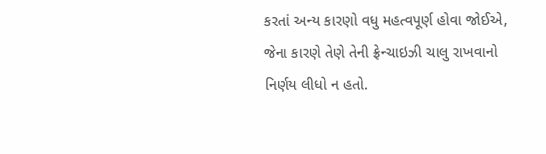કરતાં અન્ય કારણો વધુ મહત્વપૂર્ણ હોવા જોઈએ, જેના કારણે તેણે તેની ફ્રેન્ચાઇઝી ચાલુ રાખવાનો નિર્ણય લીધો ન હતો.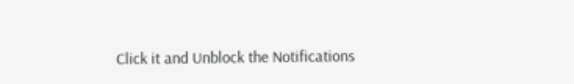Click it and Unblock the Notifications